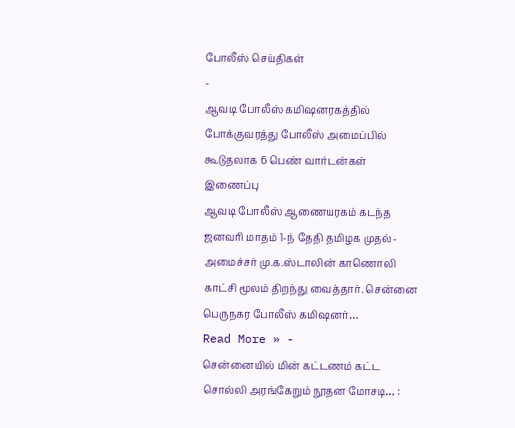போலீஸ் செய்திகள்
-
ஆவடி போலீஸ் கமிஷனரகத்தில் போக்குவரத்து போலீஸ் அமைப்பில் கூடுதலாக 6 பெண் வார்டன்கள் இணைப்பு
ஆவடி போலீஸ் ஆணையரகம் கடந்த ஜனவரி மாதம் 1-ந் தேதி தமிழக முதல்-அமைச்சர் மு.க.ஸ்டாலின் காணொலி காட்சி மூலம் திறந்து வைத்தார். சென்னை பெருநகர போலீஸ் கமிஷனர்…
Read More » -
சென்னையில் மின் கட்டணம் கட்ட சொல்லி அரங்கேறும் நூதன மோசடி… :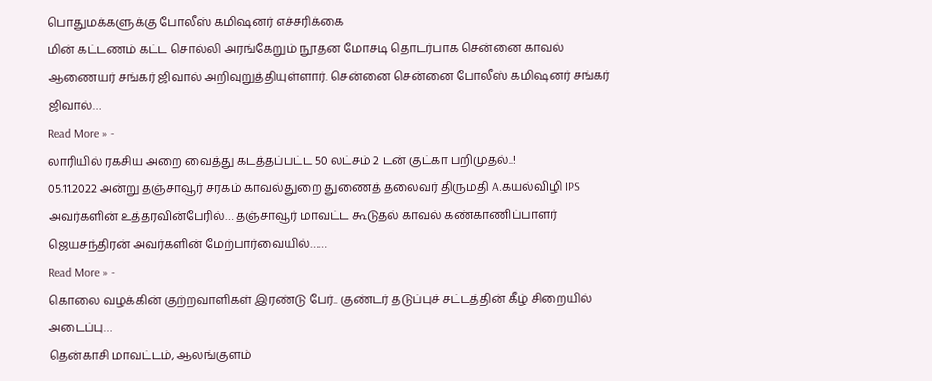பொதுமக்களுக்கு போலீஸ் கமிஷனர் எச்சரிக்கை
மின் கட்டணம் கட்ட சொல்லி அரங்கேறும் நூதன மோசடி தொடர்பாக சென்னை காவல் ஆணையர் சங்கர் ஜிவால் அறிவுறுத்தியுள்ளார். சென்னை சென்னை போலீஸ் கமிஷனர் சங்கர் ஜிவால்…
Read More » -
லாரியில் ரகசிய அறை வைத்து கடத்தப்பட்ட 50 லட்சம் 2 டன் குட்கா பறிமுதல்..!
05.11.2022 அன்று தஞ்சாவூர் சரகம் காவல்துறை துணைத் தலைவர் திருமதி A.கயல்விழி IPS அவர்களின் உத்தரவின்பேரில்… தஞ்சாவூர் மாவட்ட கூடுதல் காவல் கண்காணிப்பாளர் ஜெயசந்திரன் அவர்களின் மேற்பார்வையில்……
Read More » -
கொலை வழக்கின் குற்றவாளிகள் இரண்டு பேர்.. குண்டர் தடுப்புச் சட்டத்தின் கீழ் சிறையில் அடைப்பு…
தென்காசி மாவட்டம், ஆலங்குளம்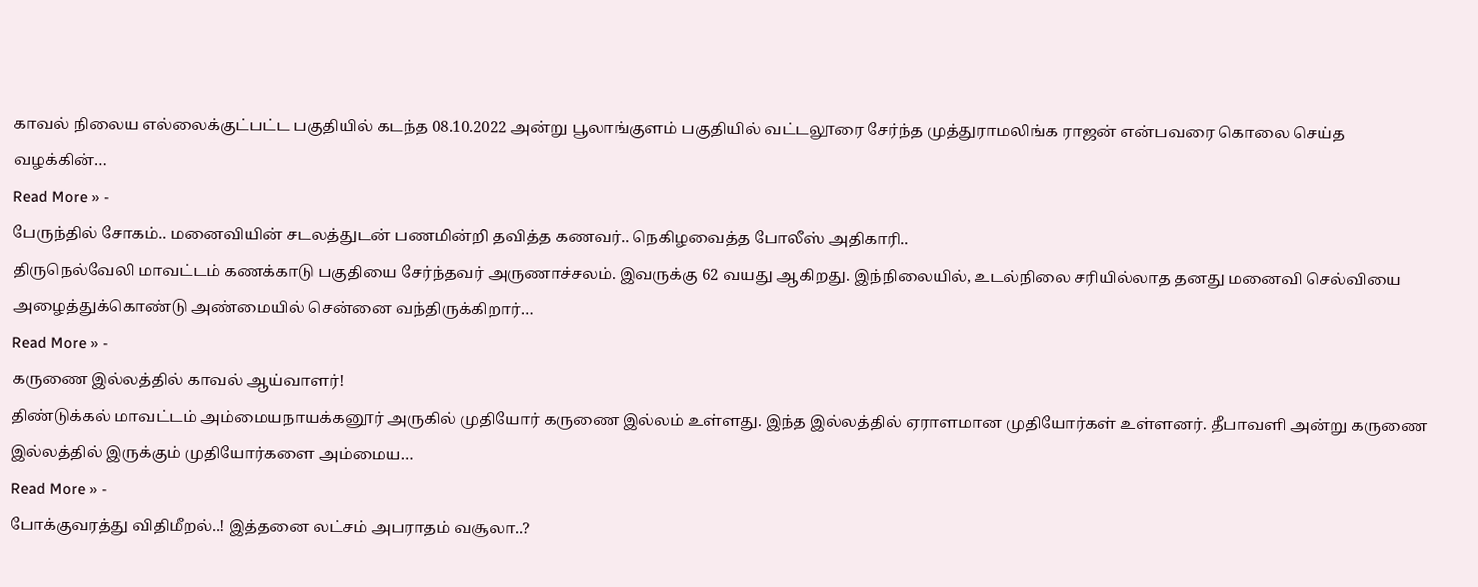காவல் நிலைய எல்லைக்குட்பட்ட பகுதியில் கடந்த 08.10.2022 அன்று பூலாங்குளம் பகுதியில் வட்டலூரை சேர்ந்த முத்துராமலிங்க ராஜன் என்பவரை கொலை செய்த வழக்கின்…
Read More » -
பேருந்தில் சோகம்.. மனைவியின் சடலத்துடன் பணமின்றி தவித்த கணவர்.. நெகிழவைத்த போலீஸ் அதிகாரி..
திருநெல்வேலி மாவட்டம் கணக்காடு பகுதியை சேர்ந்தவர் அருணாச்சலம். இவருக்கு 62 வயது ஆகிறது. இந்நிலையில், உடல்நிலை சரியில்லாத தனது மனைவி செல்வியை அழைத்துக்கொண்டு அண்மையில் சென்னை வந்திருக்கிறார்…
Read More » -
கருணை இல்லத்தில் காவல் ஆய்வாளர்!
திண்டுக்கல் மாவட்டம் அம்மையநாயக்கனூர் அருகில் முதியோர் கருணை இல்லம் உள்ளது. இந்த இல்லத்தில் ஏராளமான முதியோர்கள் உள்ளனர். தீபாவளி அன்று கருணை இல்லத்தில் இருக்கும் முதியோர்களை அம்மைய…
Read More » -
போக்குவரத்து விதிமீறல்..! இத்தனை லட்சம் அபராதம் வசூலா..?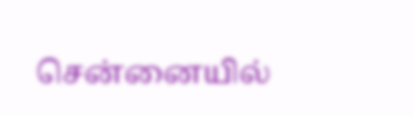சென்னையில்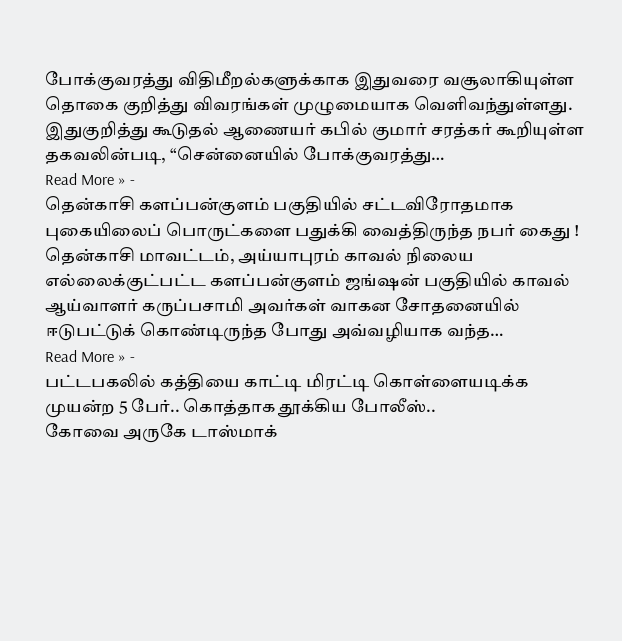போக்குவரத்து விதிமீறல்களுக்காக இதுவரை வசூலாகியுள்ள தொகை குறித்து விவரங்கள் முழுமையாக வெளிவந்துள்ளது. இதுகுறித்து கூடுதல் ஆணையர் கபில் குமார் சரத்கர் கூறியுள்ள தகவலின்படி, “சென்னையில் போக்குவரத்து…
Read More » -
தென்காசி களப்பன்குளம் பகுதியில் சட்டவிரோதமாக புகையிலைப் பொருட்களை பதுக்கி வைத்திருந்த நபர் கைது !
தென்காசி மாவட்டம், அய்யாபுரம் காவல் நிலைய எல்லைக்குட்பட்ட களப்பன்குளம் ஜங்ஷன் பகுதியில் காவல் ஆய்வாளர் கருப்பசாமி அவர்கள் வாகன சோதனையில் ஈடுபட்டுக் கொண்டிருந்த போது அவ்வழியாக வந்த…
Read More » -
பட்டபகலில் கத்தியை காட்டி மிரட்டி கொள்ளையடிக்க முயன்ற 5 பேர்.. கொத்தாக தூக்கிய போலீஸ்..
கோவை அருகே டாஸ்மாக்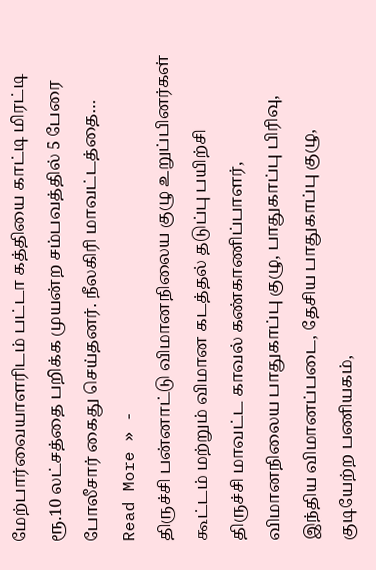மேற்பார்வையாளரிடம் பட்டா கத்தியை காட்டி மிரட்டி ரூ.10 லட்சத்தை பறிக்க முயன்ற சம்பவத்தில் 5 பேரை போலீசார் கைது செய்தனர். நீலகிரி மாவட்டத்தை…
Read More » -
திருச்சி பன்னாட்டு விமானநிலைய குழு உறுப்பினர்கள் கூட்டம் மற்றும் விமான கடத்தல் தடுப்பு பயிற்சி
திருச்சி மாவட்ட காவல் கண்காணிப்பாளர், விமானநிலைய பாதுகாப்பு குழு, பாதுகாப்பு பிரிவு, இந்திய விமானப்படை, தேசிய பாதுகாப்பு குழு, குடியேற்ற பணியகம்,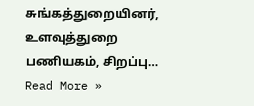சுங்கத்துறையினர், உளவுத்துறை பணியகம், சிறப்பு…
Read More »